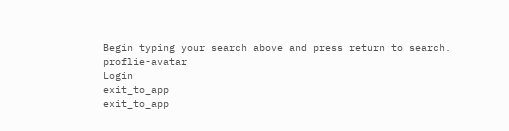Begin typing your search above and press return to search.
proflie-avatar
Login
exit_to_app
exit_to_app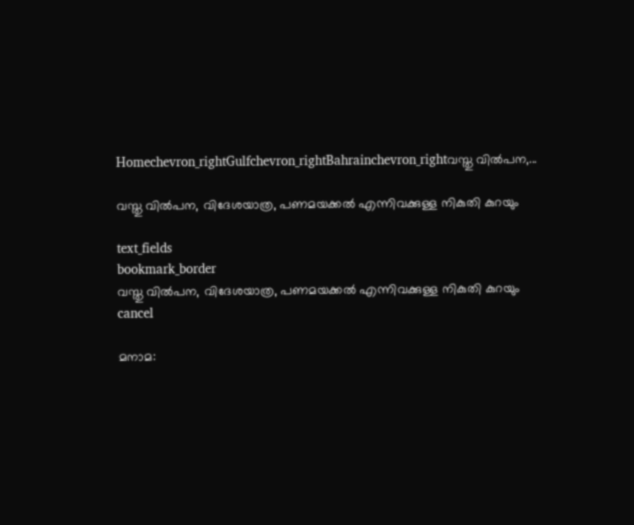Homechevron_rightGulfchevron_rightBahrainchevron_rightവസ്തു വിൽപന,...

വസ്തു വിൽപന, വിദേശയാത്ര, പണമയക്കൽ എന്നിവക്കുള്ള നികുതി കുറയും

text_fields
bookmark_border
വസ്തു വിൽപന, വിദേശയാത്ര, പണമയക്കൽ എന്നിവക്കുള്ള നികുതി കുറയും
cancel

മനാമ: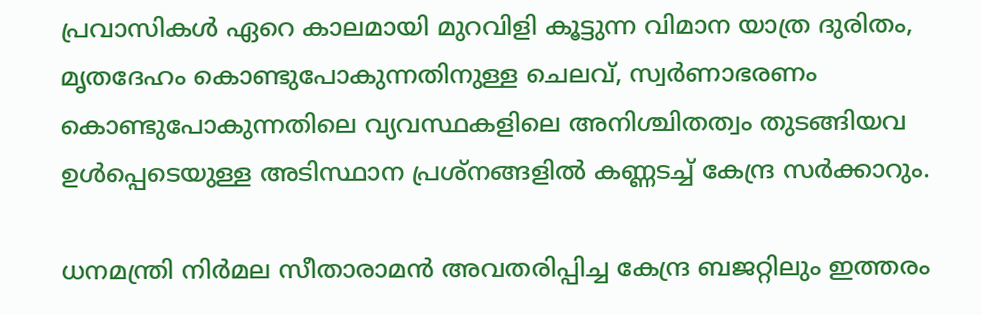പ്രവാസികൾ ഏറെ കാലമായി മുറവിളി കൂട്ടുന്ന വിമാന യാത്ര ദുരിതം, മൃതദേഹം കൊണ്ടുപോകുന്നതിനുള്ള ചെലവ്, സ്വർണാഭരണം കൊണ്ടുപോകുന്നതിലെ വ്യവസ്ഥകളിലെ അനിശ്ചിതത്വം തുടങ്ങിയവ ഉൾപ്പെടെയുള്ള അടിസ്ഥാന പ്രശ്നങ്ങളിൽ കണ്ണടച്ച് കേന്ദ്ര സർക്കാറും.

ധനമന്ത്രി നിർമല സീതാരാമൻ അവതരിപ്പിച്ച കേന്ദ്ര ബജറ്റിലും ഇത്തരം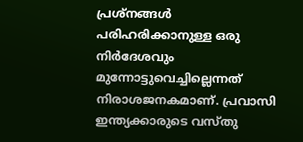പ്രശ്നങ്ങൾ പരിഹരിക്കാനുള്ള ഒരു നിർദേശവും മുന്നോട്ടുവെച്ചില്ലെന്നത് നിരാശജനകമാണ്. പ്രവാസി ഇന്ത്യക്കാരുടെ വസ്തു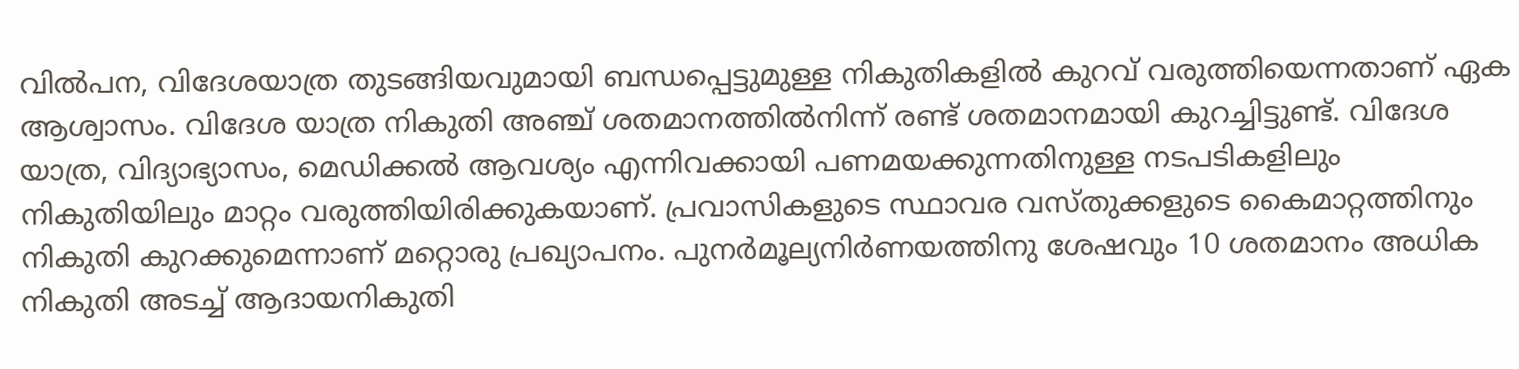വിൽപന, വിദേശയാത്ര തുടങ്ങിയവുമായി ബന്ധപ്പെട്ടുമുള്ള നികുതികളിൽ കുറവ് വരുത്തിയെന്നതാണ് ഏക ആശ്വാസം. വിദേശ യാത്ര നികുതി അഞ്ച് ശതമാനത്തിൽനിന്ന് രണ്ട് ശതമാനമായി കുറച്ചിട്ടുണ്ട്. വിദേശ യാത്ര, വിദ്യാഭ്യാസം, മെഡിക്കൽ ആവശ്യം എന്നിവക്കായി പണമയക്കുന്നതിനുള്ള നടപടികളിലും നികുതിയിലും മാറ്റം വരുത്തിയിരിക്കുകയാണ്. പ്രവാസികളുടെ സ്ഥാവര വസ്തുക്കളുടെ കൈമാറ്റത്തിനും നികുതി കുറക്കുമെന്നാണ് മറ്റൊരു പ്രഖ്യാപനം. പുനർമൂല്യനിർണയത്തിനു ശേഷവും 10 ശതമാനം അധിക നികുതി അടച്ച് ആദായനികുതി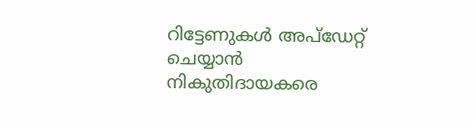റിട്ടേണുകൾ അപ്ഡേറ്റ് ചെയ്യാൻ നികുതിദായകരെ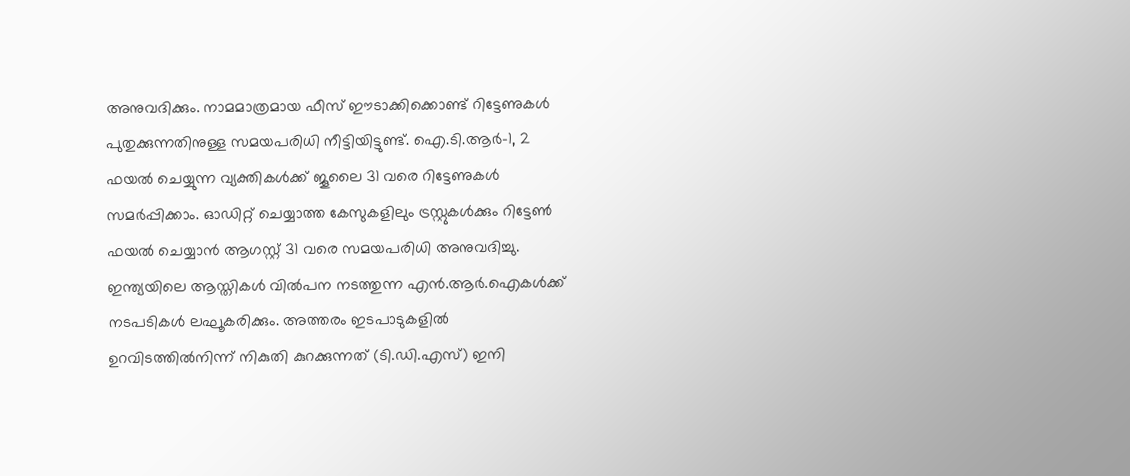അനുവദിക്കും. നാമമാത്രമായ ഫീസ് ഈടാക്കിക്കൊണ്ട് റിട്ടേണുകൾ പുതുക്കുന്നതിനുള്ള സമയപരിധി നീട്ടിയിട്ടുണ്ട്. ഐ.ടി.ആർ-1, 2 ഫയൽ ചെയ്യുന്ന വ്യക്തികൾക്ക് ജൂലൈ 31 വരെ റിട്ടേണുകൾ സമർപ്പിക്കാം. ഓഡിറ്റ് ചെയ്യാത്ത കേസുകളിലും ട്രസ്റ്റുകൾക്കും റിട്ടേൺ ഫയൽ ചെയ്യാൻ ആഗസ്റ്റ് 31 വരെ സമയപരിധി അനുവദിച്ചു. ഇന്ത്യയിലെ ആസ്തികൾ വിൽപന നടത്തുന്ന എൻ.ആർ.ഐകൾക്ക് നടപടികൾ ലഘൂകരിക്കും. അത്തരം ഇടപാടുകളിൽ ഉറവിടത്തിൽനിന്ന് നികുതി കുറക്കുന്നത് (ടി.ഡി.എസ്) ഇനി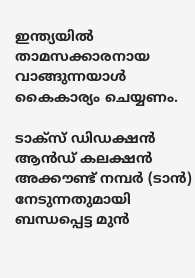ഇന്ത്യയിൽ താമസക്കാരനായ വാങ്ങുന്നയാൾ കൈകാര്യം ചെയ്യണം.

ടാക്സ് ഡിഡക്ഷൻ ആൻഡ് കലക്ഷൻ അക്കൗണ്ട് നമ്പർ (ടാൻ) നേടുന്നതുമായി ബന്ധപ്പെട്ട മുൻ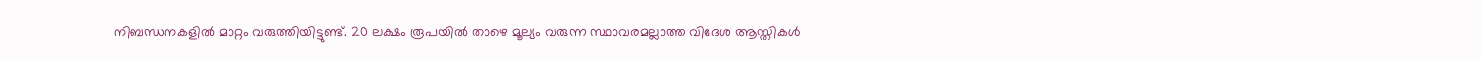നിബന്ധനകളിൽ മാറ്റം വരുത്തിയിട്ടുണ്ട്. 20 ലക്ഷം രൂപയിൽ താഴെ മൂല്യം വരുന്ന സ്ഥാവരമല്ലാത്ത വിദേശ ആസ്തികൾ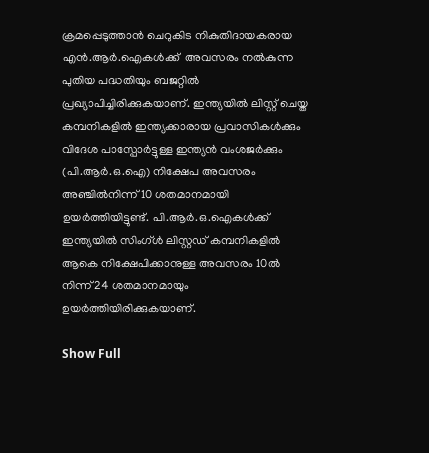ക്രമപ്പെടുത്താൻ ചെറുകിട നികുതിദായകരായ എൻ.ആർ.ഐകൾക്ക്  അവസരം നൽകുന്ന പുതിയ പദ്ധതിയും ബജറ്റിൽ പ്രഖ്യാപിച്ചിരിക്കുകയാണ്. ഇന്ത്യയിൽ ലിസ്റ്റ് ചെയ്ത കമ്പനികളിൽ ഇന്ത്യക്കാരായ പ്രവാസികൾക്കും വിദേശ പാസ്പോർട്ടുള്ള ഇന്ത്യൻ വംശജർക്കും (പി.ആർ.ഒ.ഐ) നിക്ഷേപ അവസരം അഞ്ചിൽനിന്ന് 10 ശതമാനമായി ഉയർത്തിയിട്ടുണ്ട്. പി.ആർ.ഒ.ഐകൾക്ക് ഇന്ത്യയിൽ സിംഗ്ൾ ലിസ്റ്റഡ് കമ്പനികളിൽ ആകെ നിക്ഷേപിക്കാനുള്ള അവസരം 10ൽ നിന്ന് 24 ശതമാനമായും ഉയർത്തിയിരിക്കുകയാണ്.

Show Full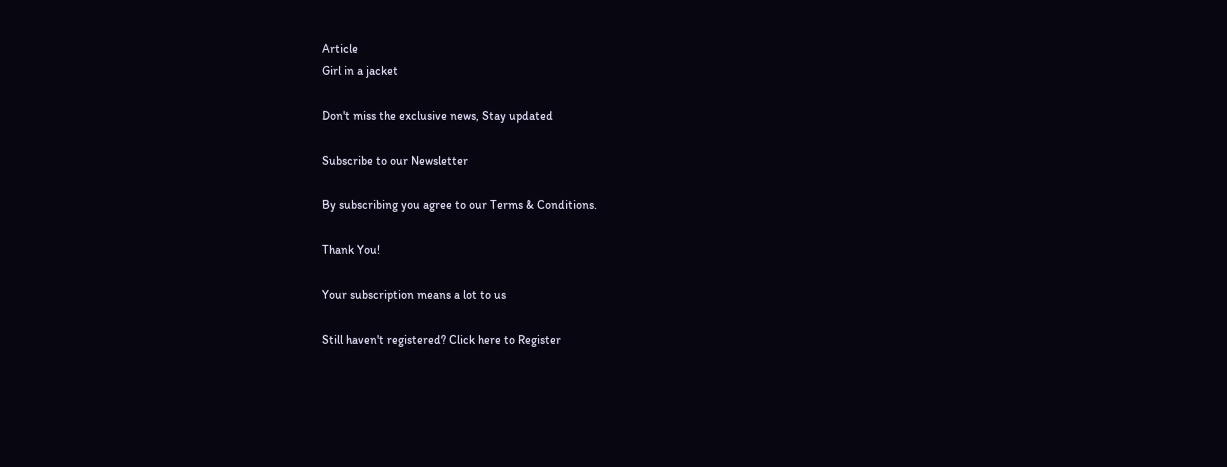Article
Girl in a jacket

Don't miss the exclusive news, Stay updated

Subscribe to our Newsletter

By subscribing you agree to our Terms & Conditions.

Thank You!

Your subscription means a lot to us

Still haven't registered? Click here to Register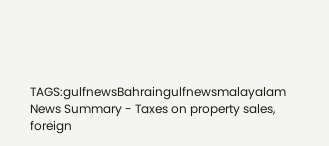TAGS:gulfnewsBahraingulfnewsmalayalam
News Summary - Taxes on property sales, foreign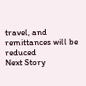travel, and remittances will be reduced
Next Story